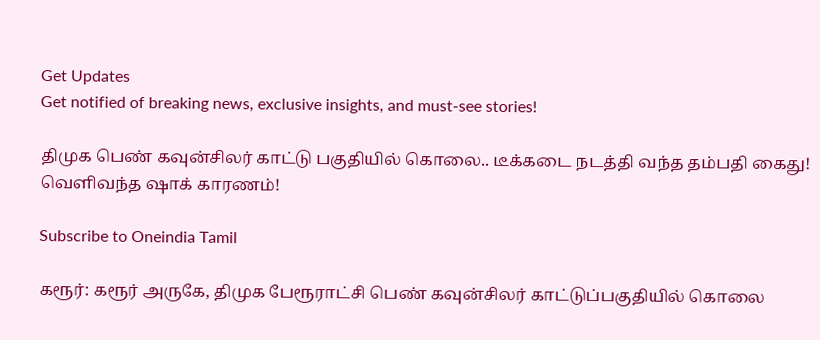Get Updates
Get notified of breaking news, exclusive insights, and must-see stories!

திமுக பெண் கவுன்சிலர் காட்டு பகுதியில் கொலை.. டீக்கடை நடத்தி வந்த தம்பதி கைது! வெளிவந்த ஷாக் காரணம்!

Subscribe to Oneindia Tamil

கரூர்: கரூர் அருகே, திமுக பேரூராட்சி பெண் கவுன்சிலர் காட்டுப்பகுதியில் கொலை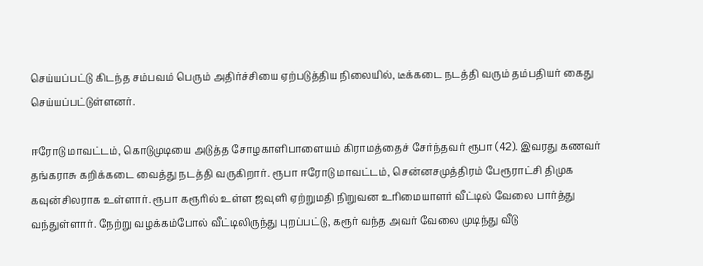செய்யப்பட்டு கிடந்த சம்பவம் பெரும் அதிர்ச்சியை ஏற்படுத்திய நிலையில், டீக்கடை நடத்தி வரும் தம்பதியர் கைது செய்யப்பட்டுள்ளனர்.

ஈரோடு மாவட்டம், கொடுமுடியை அடுத்த சோழகாளிபாளையம் கிராமத்தைச் சேர்ந்தவர் ரூபா (42). இவரது கணவர் தங்கராசு கறிக்கடை வைத்து நடத்தி வருகிறார். ரூபா ஈரோடு மாவட்டம், சென்னசமுத்திரம் பேரூராட்சி திமுக கவுன்சிலராக உள்ளார். ரூபா கரூரில் உள்ள ஜவுளி ஏற்றுமதி நிறுவன உரிமையாளர் வீட்டில் வேலை பார்த்து வந்துள்ளார். நேற்று வழக்கம்போல் வீட்டிலிருந்து புறப்பட்டு, கரூர் வந்த அவர் வேலை முடிந்து வீடு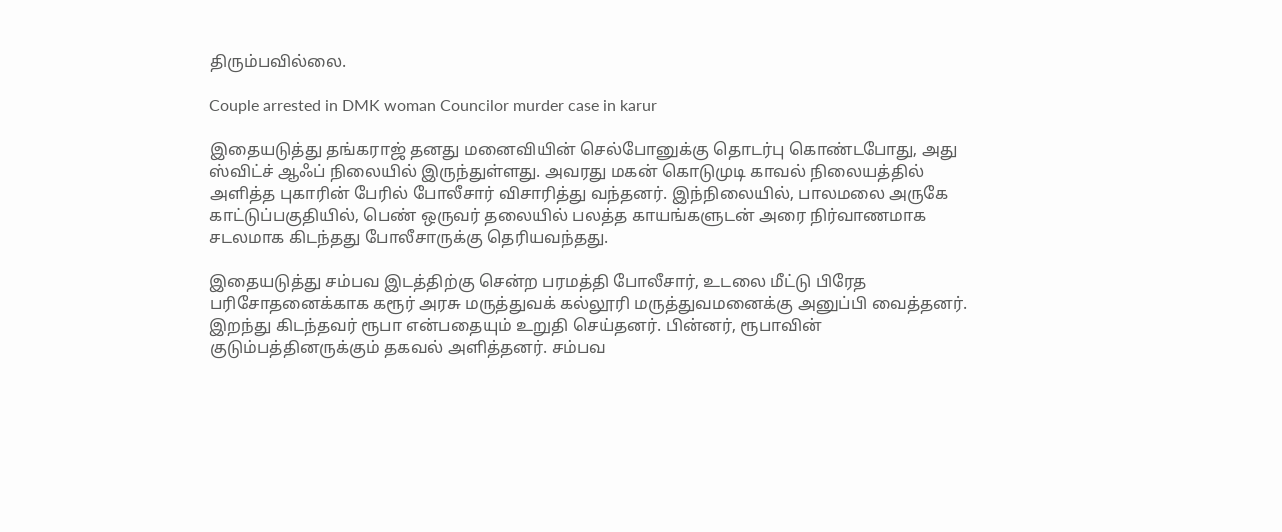திரும்பவில்லை.

Couple arrested in DMK woman Councilor murder case in karur

இதையடுத்து தங்கராஜ் தனது மனைவியின் செல்போனுக்கு தொடர்பு கொண்டபோது, அது ஸ்விட்ச் ஆஃப் நிலையில் இருந்துள்ளது. அவரது மகன் கொடுமுடி காவல் நிலையத்தில் அளித்த புகாரின் பேரில் போலீசார் விசாரித்து வந்தனர். இந்நிலையில், பாலமலை அருகே காட்டுப்பகுதியில், பெண் ஒருவர் தலையில் பலத்த காயங்களுடன் அரை நிர்வாணமாக சடலமாக கிடந்தது போலீசாருக்கு தெரியவந்தது.

இதையடுத்து சம்பவ இடத்திற்கு சென்ற பரமத்தி போலீசார், உடலை மீட்டு பிரேத பரிசோதனைக்காக கரூர் அரசு மருத்துவக் கல்லூரி மருத்துவமனைக்கு அனுப்பி வைத்தனர். இறந்து கிடந்தவர் ரூபா என்பதையும் உறுதி செய்தனர். பின்னர், ரூபாவின் குடும்பத்தினருக்கும் தகவல் அளித்தனர். சம்பவ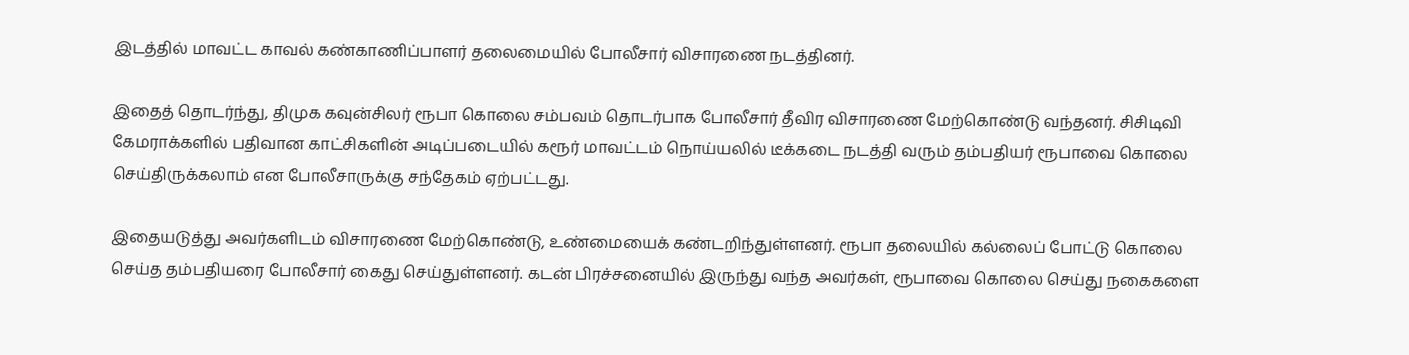இடத்தில் மாவட்ட காவல் கண்காணிப்பாளர் தலைமையில் போலீசார் விசாரணை நடத்தினர்.

இதைத் தொடர்ந்து, திமுக கவுன்சிலர் ரூபா கொலை சம்பவம் தொடர்பாக போலீசார் தீவிர விசாரணை மேற்கொண்டு வந்தனர். சிசிடிவி கேமராக்களில் பதிவான காட்சிகளின் அடிப்படையில் கரூர் மாவட்டம் நொய்யலில் டீக்கடை நடத்தி வரும் தம்பதியர் ரூபாவை கொலை செய்திருக்கலாம் என போலீசாருக்கு சந்தேகம் ஏற்பட்டது.

இதையடுத்து அவர்களிடம் விசாரணை மேற்கொண்டு, உண்மையைக் கண்டறிந்துள்ளனர். ரூபா தலையில் கல்லைப் போட்டு கொலை செய்த தம்பதியரை போலீசார் கைது செய்துள்ளனர். கடன் பிரச்சனையில் இருந்து வந்த அவர்கள், ரூபாவை கொலை செய்து நகைகளை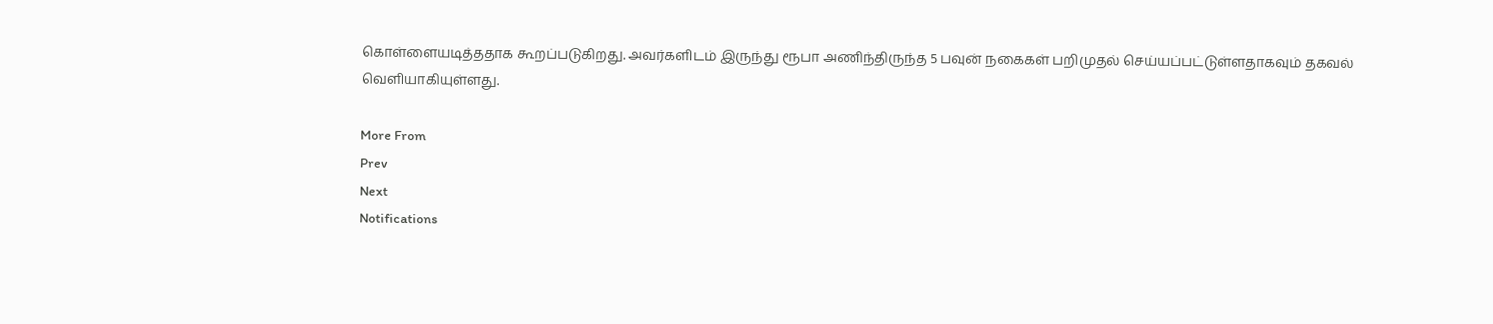கொள்ளையடித்ததாக கூறப்படுகிறது. அவர்களிடம் இருந்து ரூபா அணிந்திருந்த 5 பவுன் நகைகள் பறிமுதல் செய்யப்பட்டுள்ளதாகவும் தகவல் வெளியாகியுள்ளது.

More From
Prev
Next
Notifications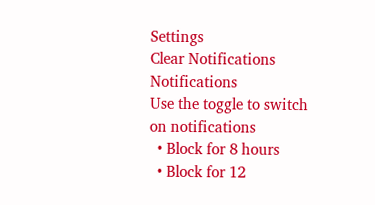Settings
Clear Notifications
Notifications
Use the toggle to switch on notifications
  • Block for 8 hours
  • Block for 12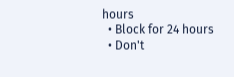hours
  • Block for 24 hours
  • Don't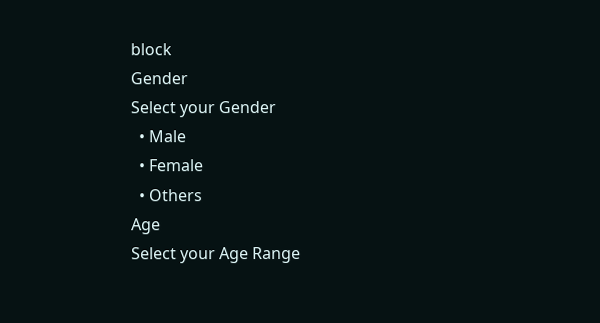block
Gender
Select your Gender
  • Male
  • Female
  • Others
Age
Select your Age Range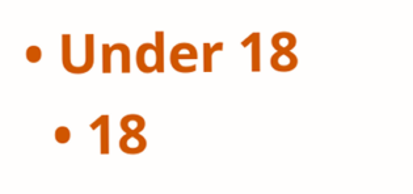• Under 18
  • 18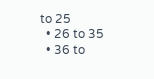to 25
  • 26 to 35
  • 36 to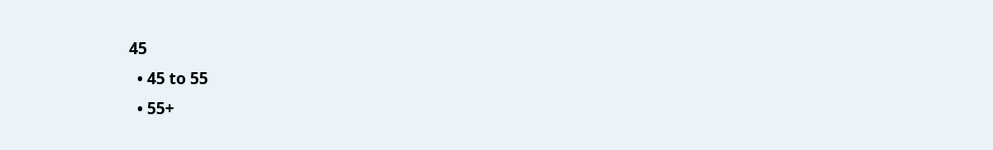45
  • 45 to 55
  • 55+